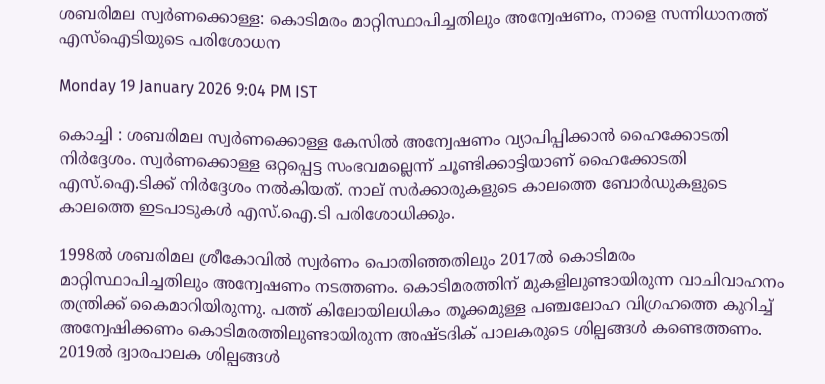ശബരിമല സ്വർണക്കൊള്ള: കൊടിമരം മാറ്റിസ്ഥാപിച്ചതിലും അന്വേഷണം, നാളെ സന്നിധാനത്ത് എസ്ഐടിയുടെ പരിശോധന

Monday 19 January 2026 9:04 PM IST

കൊച്ചി : ശബരിമല സ്വർണക്കൊള്ള കേസിൽ അന്വേഷണം വ്യാപിപ്പിക്കാൻ ഹൈക്കോടതി നിർദ്ദേശം. സ്വർണക്കൊള്ള ഒറ്റപ്പെട്ട സംഭവമല്ലെന്ന് ചൂണ്ടിക്കാട്ടിയാണ് ഹൈക്കോടതി എസ്.ഐ.ടിക്ക് നിർദ്ദേശം നൽകിയത്. നാല് സർക്കാരുകളുടെ കാലത്തെ ബോർഡുകളുടെ കാലത്തെ ഇടപാടുകൾ എസ്.ഐ.ടി പരിശോധിക്കും.

1998ൽ ശബരിമല ശ്രീകോവിൽ സ്വർണം പൊതിഞ്ഞതിലും 2017ൽ കൊടിമരം മാറ്റിസ്ഥാപിച്ചതിലും അന്വേഷണം നടത്തണം. കൊടിമരത്തിന് മുകളിലുണ്ടായിരുന്ന വാചിവാഹനം തന്ത്രിക്ക് കൈമാറിയിരുന്നു. പത്ത് കിലോയിലധികം തൂക്കമുള്ള പ‍ഞ്ചലോഹ വിഗ്രഹത്തെ കുറിച്ച് അന്വേഷിക്കണം കൊടിമരത്തിലുണ്ടായിരുന്ന അഷ്ടദിക് പാലകരുടെ ശില്പങ്ങൾ കണ്ടെത്തണം. 2019ൽ ദ്വാരപാലക ശില്പങ്ങൾ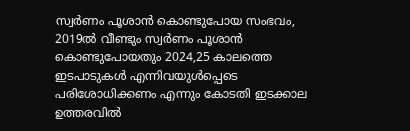സ്വർ‌ണം പൂശാൻ കൊണ്ടുപോയ സംഭവം, 2019ൽ വീണ്ടും സ്വർണം പൂശാൻ കൊണ്ടുപോയതും 2024,25 കാലത്തെ ഇടപാടുകൾ എന്നിവയുൾപ്പെടെ പരിശോധിക്കണം എന്നും കോടതി ഇടക്കാല ഉത്തരവിൽ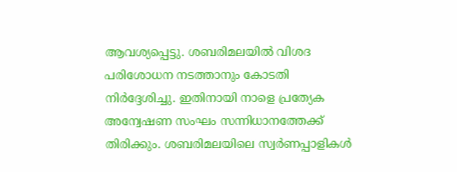ആവശ്യപ്പെട്ടു. ശബരിമലയിൽ വിശദ പരിശോധന നടത്താനും കോടതി നിർദ്ദേശിച്ചു. ഇതിനായി നാളെ പ്രത്യേക അന്വേഷണ സംഘം സന്നിധാനത്തേക്ക് തിരിക്കും. ശബരിമലയിലെ സ്വർണപ്പാളികൾ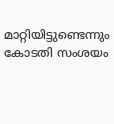മാറ്റിയിട്ടുണ്ടെന്നും കോടതി സംശയം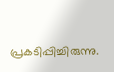പ്രകടിപ്പിച്ചിരുന്നു.